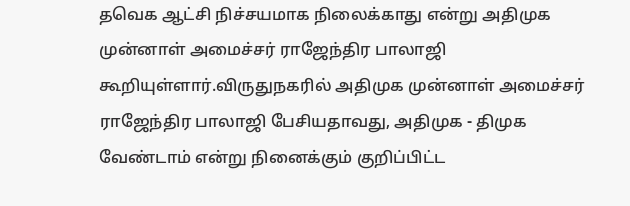தவெக ஆட்சி நிச்சயமாக நிலைக்காது என்று அதிமுக முன்னாள் அமைச்சர் ராஜேந்திர பாலாஜி கூறியுள்ளார்.விருதுநகரில் அதிமுக முன்னாள் அமைச்சர் ராஜேந்திர பாலாஜி பேசியதாவது, அதிமுக - திமுக வேண்டாம் என்று நினைக்கும் குறிப்பிட்ட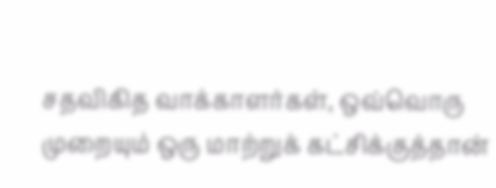சதவிகித வாக்காளர்கள், ஒவ்வொரு முறையும் ஒரு மாற்றுக் கட்சிக்குத்தான்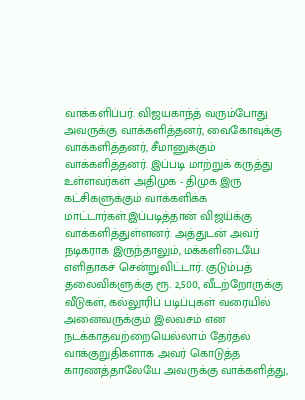வாக்களிப்பர். விஜயகாந்த் வரும்போது அவருக்கு வாக்களித்தனர், வைகோவுக்கு வாக்களித்தனர், சீமானுக்கும் வாக்களித்தனர். இப்படி மாற்றுக் கருத்து உள்ளவர்கள் அதிமுக - திமுக இரு கட்சிகளுக்கும் வாக்களிக்க மாட்டார்கள்.இப்படித்தான் விஜய்க்கு வாக்களித்துள்ளனர். அத்துடன் அவர் நடிகராக இருந்தாலும், மக்களிடையே எளிதாகச் சென்றுவிட்டார். குடும்பத் தலைவிகளுக்கு ரூ. 2,500, வீடற்றோருக்கு வீடுகள், கல்லூரிப் படிப்புகள் வரையில் அனைவருக்கும் இலவசம் என நடக்காதவற்றையெல்லாம் தேர்தல் வாக்குறுதிகளாக அவர் கொடுத்த காரணத்தாலேயே அவருக்கு வாக்களித்து,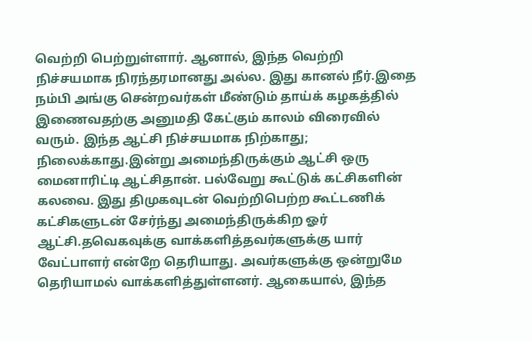வெற்றி பெற்றுள்ளார். ஆனால், இந்த வெற்றி நிச்சயமாக நிரந்தரமானது அல்ல. இது கானல் நீர்.இதை நம்பி அங்கு சென்றவர்கள் மீண்டும் தாய்க் கழகத்தில் இணைவதற்கு அனுமதி கேட்கும் காலம் விரைவில் வரும். இந்த ஆட்சி நிச்சயமாக நிற்காது; நிலைக்காது.இன்று அமைந்திருக்கும் ஆட்சி ஒரு மைனாரிட்டி ஆட்சிதான். பல்வேறு கூட்டுக் கட்சிகளின் கலவை. இது திமுகவுடன் வெற்றிபெற்ற கூட்டணிக் கட்சிகளுடன் சேர்ந்து அமைந்திருக்கிற ஓர் ஆட்சி.தவெகவுக்கு வாக்களித்தவர்களுக்கு யார் வேட்பாளர் என்றே தெரியாது. அவர்களுக்கு ஒன்றுமே தெரியாமல் வாக்களித்துள்ளனர். ஆகையால், இந்த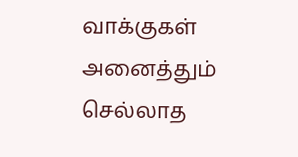வாக்குகள் அனைத்தும் செல்லாத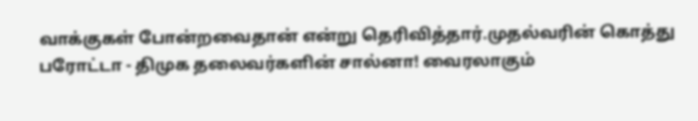வாக்குகள் போன்றவைதான் என்று தெரிவித்தார்.முதல்வரின் கொத்து பரோட்டா - திமுக தலைவர்களின் சால்னா! வைரலாகும்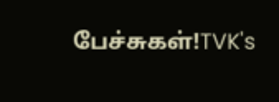பேச்சுகள்!TVK's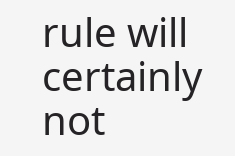rule will certainly not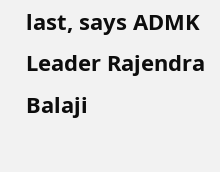last, says ADMK Leader Rajendra Balaji